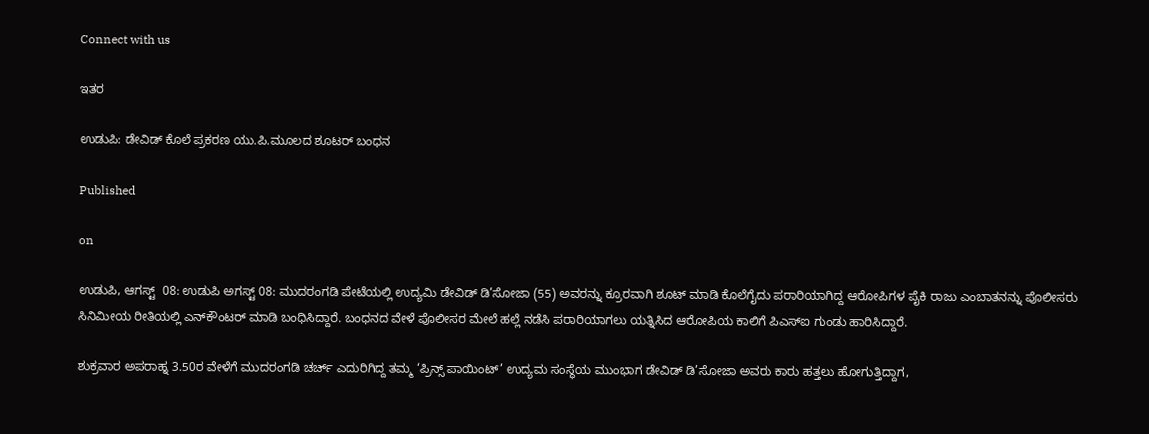Connect with us

ಇತರ

ಉಡುಪಿ: ಡೇವಿಡ್ ಕೊಲೆ ಪ್ರಕರಣ ಯು.ಪಿ.ಮೂಲದ ಶೂಟರ್ ಬಂಧನ

Published

on

ಉಡುಪಿ, ಆಗಸ್ಟ್  08: ಉಡುಪಿ ಅಗಸ್ಟ್ 08: ಮುದರಂಗಡಿ ಪೇಟೆಯಲ್ಲಿ ಉದ್ಯಮಿ ಡೇವಿಡ್ ಡಿ’ಸೋಜಾ (55) ಅವರನ್ನು ಕ್ರೂರವಾಗಿ ಶೂಟ್ ಮಾಡಿ ಕೊಲೆಗೈದು ಪರಾರಿಯಾಗಿದ್ದ ಆರೋಪಿಗಳ ಪೈಕಿ ರಾಜು ಎಂಬಾತನನ್ನು ಪೊಲೀಸರು ಸಿನಿಮೀಯ ರೀತಿಯಲ್ಲಿ ಎನ್‌ಕೌಂಟರ್ ಮಾಡಿ ಬಂಧಿಸಿದ್ದಾರೆ. ಬಂಧನದ ವೇಳೆ ಪೊಲೀಸರ ಮೇಲೆ ಹಲ್ಲೆ ನಡೆಸಿ ಪರಾರಿಯಾಗಲು ಯತ್ನಿಸಿದ ಆರೋಪಿಯ ಕಾಲಿಗೆ ಪಿಎಸ್‌ಐ ಗುಂಡು ಹಾರಿಸಿದ್ದಾರೆ.

ಶುಕ್ರವಾರ ಅಪರಾಹ್ನ 3.50ರ ವೇಳೆಗೆ ಮುದರಂಗಡಿ ಚರ್ಚ್ ಎದುರಿಗಿದ್ದ ತಮ್ಮ ‘ಪ್ರಿನ್ಸ್ ಪಾಯಿಂಟ್’ ಉದ್ಯಮ ಸಂಸ್ಥೆಯ ಮುಂಭಾಗ ಡೇವಿಡ್ ಡಿ’ಸೋಜಾ ಅವರು ಕಾರು ಹತ್ತಲು ಹೋಗುತ್ತಿದ್ದಾಗ,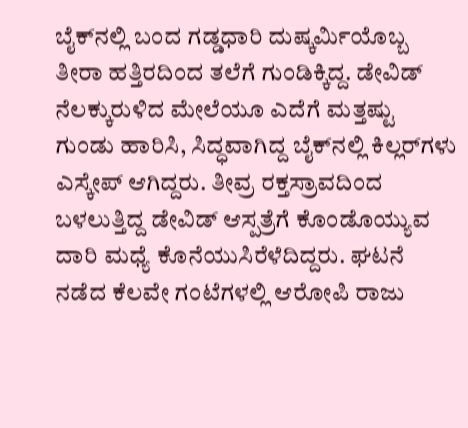ಬೈಕ್‌ನಲ್ಲಿ ಬಂದ ಗಡ್ಡಧಾರಿ ದುಷ್ಕರ್ಮಿಯೊಬ್ಬ ತೀರಾ ಹತ್ತಿರದಿಂದ ತಲೆಗೆ ಗುಂಡಿಕ್ಕಿದ್ದ. ಡೇವಿಡ್ ನೆಲಕ್ಕುರುಳಿದ ಮೇಲೆಯೂ ಎದೆಗೆ ಮತ್ತಷ್ಟು ಗುಂಡು ಹಾರಿಸಿ, ಸಿದ್ಧವಾಗಿದ್ದ ಬೈಕ್‌ನಲ್ಲಿ ಕಿಲ್ಲರ್‌ಗಳು ಎಸ್ಕೇಪ್ ಆಗಿದ್ದರು. ತೀವ್ರ ರಕ್ತಸ್ರಾವದಿಂದ ಬಳಲುತ್ತಿದ್ದ ಡೇವಿಡ್ ಆಸ್ಪತ್ರೆಗೆ ಕೊಂಡೊಯ್ಯುವ ದಾರಿ ಮಧ್ಯೆ ಕೊನೆಯುಸಿರೆಳೆದಿದ್ದರು. ಘಟನೆ ನಡೆದ ಕೆಲವೇ ಗಂಟೆಗಳಲ್ಲಿ ಆರೋಪಿ ರಾಜು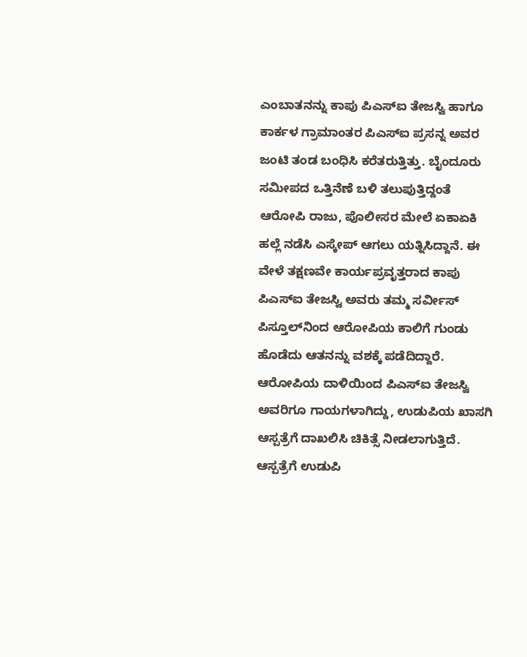ಎಂಬಾತನನ್ನು ಕಾಪು ಪಿಎಸ್ಐ ತೇಜಸ್ವಿ ಹಾಗೂ ಕಾರ್ಕಳ ಗ್ರಾಮಾಂತರ ಪಿಎಸ್ಐ ಪ್ರಸನ್ನ ಅವರ ಜಂಟಿ ತಂಡ ಬಂಧಿಸಿ ಕರೆತರುತ್ತಿತ್ತು. ಬೈಂದೂರು ಸಮೀಪದ ಒತ್ತಿನೆಣೆ ಬಳಿ ತಲುಪುತ್ತಿದ್ದಂತೆ ಆರೋಪಿ ರಾಜು, ಪೊಲೀಸರ ಮೇಲೆ ಏಕಾಏಕಿ ಹಲ್ಲೆ ನಡೆಸಿ ಎಸ್ಕೇಪ್ ಆಗಲು ಯತ್ನಿಸಿದ್ದಾನೆ. ಈ ವೇಳೆ ತಕ್ಷಣವೇ ಕಾರ್ಯಪ್ರವೃತ್ತರಾದ ಕಾಪು ಪಿಎಸ್ಐ ತೇಜಸ್ವಿ ಅವರು ತಮ್ಮ ಸರ್ವೀಸ್ ಪಿಸ್ತೂಲ್‌ನಿಂದ ಆರೋಪಿಯ ಕಾಲಿಗೆ ಗುಂಡು ಹೊಡೆದು ಆತನನ್ನು ವಶಕ್ಕೆ ಪಡೆದಿದ್ದಾರೆ. ಆರೋಪಿಯ ದಾಳಿಯಿಂದ ಪಿಎಸ್‌ಐ ತೇಜಸ್ವಿ ಅವರಿಗೂ ಗಾಯಗಳಾಗಿದ್ದು, ಉಡುಪಿಯ ಖಾಸಗಿ ಆಸ್ಪತ್ರೆಗೆ ದಾಖಲಿಸಿ ಚಿಕಿತ್ಸೆ ನೀಡಲಾಗುತ್ತಿದೆ. ಆಸ್ಪತ್ರೆಗೆ ಉಡುಪಿ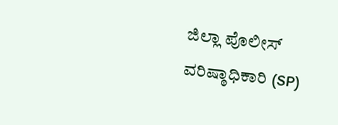ಜಿಲ್ಲಾ ಪೊಲೀಸ್ ವರಿಷ್ಠಾಧಿಕಾರಿ (SP)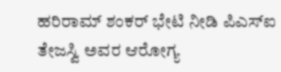ಹರಿರಾಮ್ ಶಂಕರ್ ಭೇಟಿ ನೀಡಿ ಪಿಎಸ್‌ಐ ತೇಜಸ್ವಿ ಅವರ ಆರೋಗ್ಯ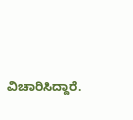ವಿಚಾರಿಸಿದ್ದಾರೆ.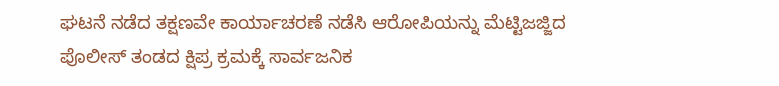ಘಟನೆ ನಡೆದ ತಕ್ಷಣವೇ ಕಾರ್ಯಾಚರಣೆ ನಡೆಸಿ ಆರೋಪಿಯನ್ನು ಮೆಟ್ಟಿಜಜ್ಜಿದ ಪೊಲೀಸ್ ತಂಡದ ಕ್ಷಿಪ್ರ ಕ್ರಮಕ್ಕೆ ಸಾರ್ವಜನಿಕ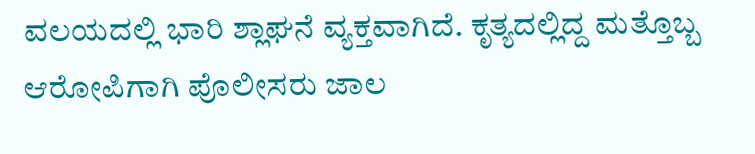ವಲಯದಲ್ಲಿ ಭಾರಿ ಶ್ಲಾಘನೆ ವ್ಯಕ್ತವಾಗಿದೆ. ಕೃತ್ಯದಲ್ಲಿದ್ದ ಮತ್ತೊಬ್ಬ ಆರೋಪಿಗಾಗಿ ಪೊಲೀಸರು ಜಾಲ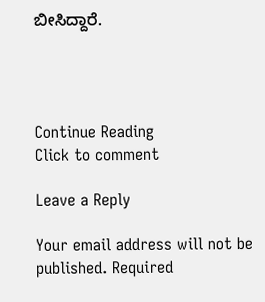ಬೀಸಿದ್ದಾರೆ.




Continue Reading
Click to comment

Leave a Reply

Your email address will not be published. Required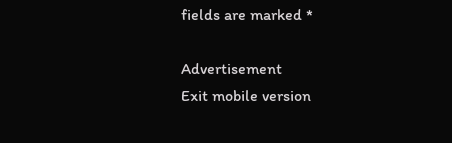fields are marked *

Advertisement
Exit mobile version